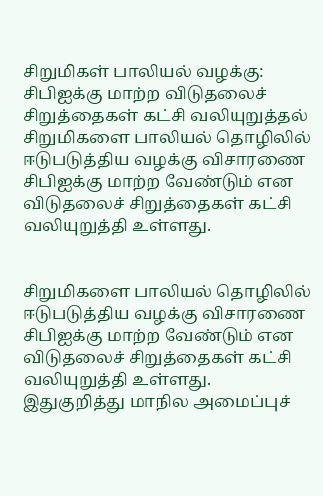சிறுமிகள் பாலியல் வழக்கு: சிபிஐக்கு மாற்ற விடுதலைச் சிறுத்தைகள் கட்சி வலியுறுத்தல்
சிறுமிகளை பாலியல் தொழிலில் ஈடுபடுத்திய வழக்கு விசாரணை சிபிஐக்கு மாற்ற வேண்டும் என விடுதலைச் சிறுத்தைகள் கட்சி வலியுறுத்தி உள்ளது.


சிறுமிகளை பாலியல் தொழிலில் ஈடுபடுத்திய வழக்கு விசாரணை சிபிஐக்கு மாற்ற வேண்டும் என விடுதலைச் சிறுத்தைகள் கட்சி வலியுறுத்தி உள்ளது.
இதுகுறித்து மாநில அமைப்புச்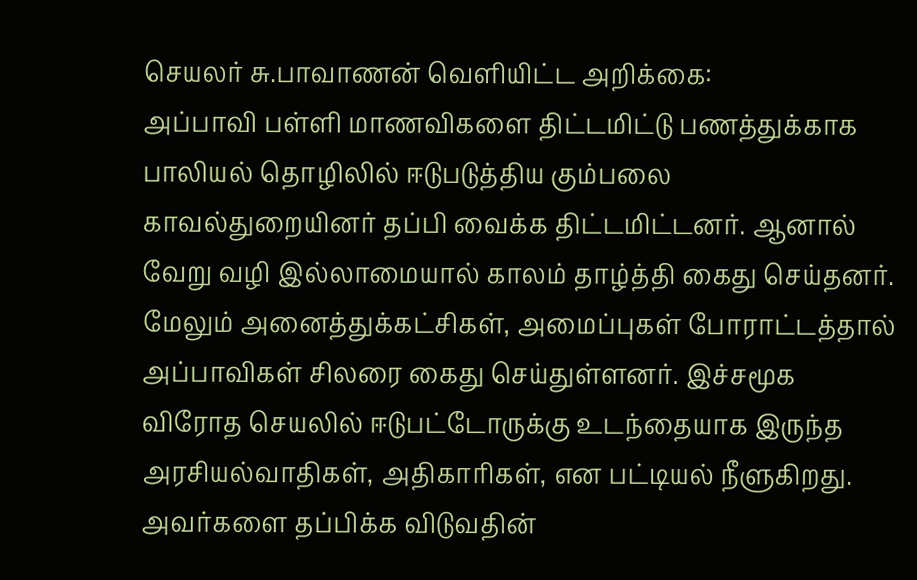செயலர் சு.பாவாணன் வெளியிட்ட அறிக்கை:
அப்பாவி பள்ளி மாணவிகளை திட்டமிட்டு பணத்துக்காக பாலியல் தொழிலில் ஈடுபடுத்திய கும்பலை காவல்துறையினர் தப்பி வைக்க திட்டமிட்டனர். ஆனால் வேறு வழி இல்லாமையால் காலம் தாழ்த்தி கைது செய்தனர்.
மேலும் அனைத்துக்கட்சிகள், அமைப்புகள் போராட்டத்தால் அப்பாவிகள் சிலரை கைது செய்துள்ளனர். இச்சமூக விரோத செயலில் ஈடுபட்டோருக்கு உடந்தையாக இருந்த அரசியல்வாதிகள், அதிகாரிகள், என பட்டியல் நீளுகிறது.
அவர்களை தப்பிக்க விடுவதின்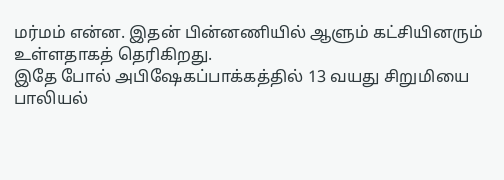மர்மம் என்ன. இதன் பின்னணியில் ஆளும் கட்சியினரும் உள்ளதாகத் தெரிகிறது.
இதே போல் அபிஷேகப்பாக்கத்தில் 13 வயது சிறுமியை பாலியல்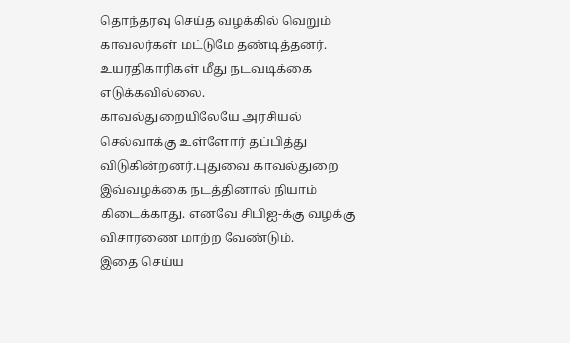தொந்தரவு செய்த வழக்கில் வெறும் காவலர்கள் மட்டுமே தண்டித்தனர். உயரதிகாரிகள் மீது நடவடிக்கை எடுக்கவில்லை.
காவல்துறையிலேயே அரசியல் செல்வாக்கு உள்ளோர் தப்பித்து விடுகின்றனர்.புதுவை காவல்துறை இவ்வழக்கை நடத்தினால் நியாம் கிடைக்காது. எனவே சிபிஐ-க்கு வழக்கு விசாரணை மாற்ற வேண்டும்.
இதை செய்ய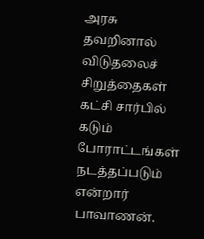அரசு தவறினால் விடுதலைச் சிறுத்தைகள் கட்சி சார்பில் கடும் போராட்டங்கள் நடத்தப்படும் என்றார் பாவாணன்.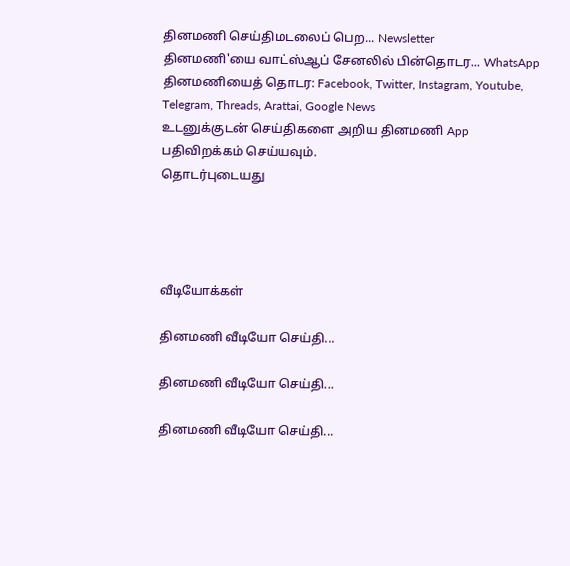தினமணி செய்திமடலைப் பெற... Newsletter
தினமணி'யை வாட்ஸ்ஆப் சேனலில் பின்தொடர... WhatsApp
தினமணியைத் தொடர: Facebook, Twitter, Instagram, Youtube, Telegram, Threads, Arattai, Google News
உடனுக்குடன் செய்திகளை அறிய தினமணி App பதிவிறக்கம் செய்யவும்.
தொடர்புடையது




வீடியோக்கள்

தினமணி வீடியோ செய்தி...

தினமணி வீடியோ செய்தி...

தினமணி வீடியோ செய்தி...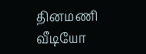தினமணி வீடியோ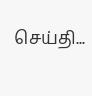செய்தி...